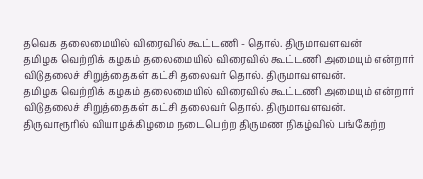தவெக தலைமையில் விரைவில் கூட்டணி - தொல். திருமாவளவன்
தமிழக வெற்றிக் கழகம் தலைமையில் விரைவில் கூட்டணி அமையும் என்றார் விடுதலைச் சிறுத்தைகள் கட்சி தலைவர் தொல். திருமாவளவன்.
தமிழக வெற்றிக் கழகம் தலைமையில் விரைவில் கூட்டணி அமையும் என்றார் விடுதலைச் சிறுத்தைகள் கட்சி தலைவர் தொல். திருமாவளவன்.
திருவாரூரில் வியாழக்கிழமை நடைபெற்ற திருமண நிகழ்வில் பங்கேற்ற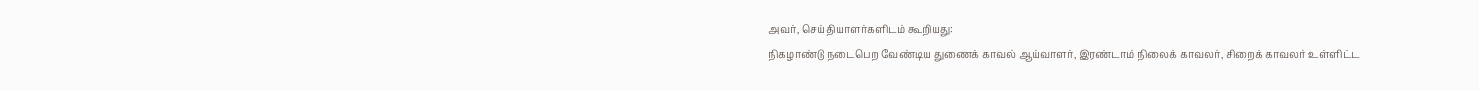அவர், செய்தியாளர்களிடம் கூறியது:
நிகழாண்டு நடைபெற வேண்டிய துணைக் காவல் ஆய்வாளர், இரண்டாம் நிலைக் காவலர், சிறைக் காவலர் உள்ளிட்ட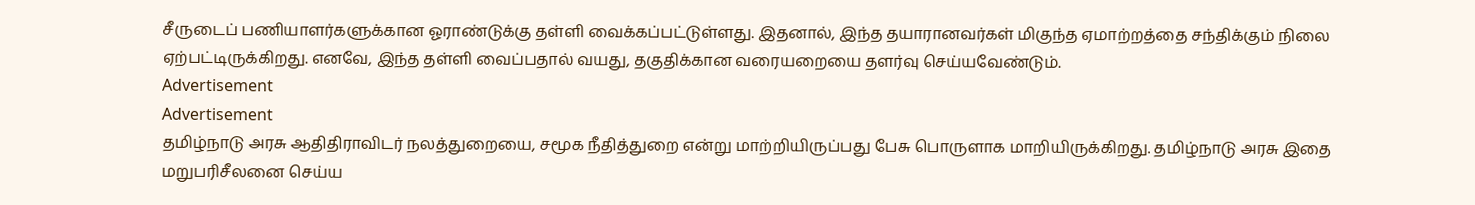சீருடைப் பணியாளர்களுக்கான ஓராண்டுக்கு தள்ளி வைக்கப்பட்டுள்ளது. இதனால், இந்த தயாரானவர்கள் மிகுந்த ஏமாற்றத்தை சந்திக்கும் நிலை ஏற்பட்டிருக்கிறது. எனவே, இந்த தள்ளி வைப்பதால் வயது, தகுதிக்கான வரையறையை தளர்வு செய்யவேண்டும்.
Advertisement
Advertisement
தமிழ்நாடு அரசு ஆதிதிராவிடர் நலத்துறையை, சமூக நீதித்துறை என்று மாற்றியிருப்பது பேசு பொருளாக மாறியிருக்கிறது. தமிழ்நாடு அரசு இதை மறுபரிசீலனை செய்ய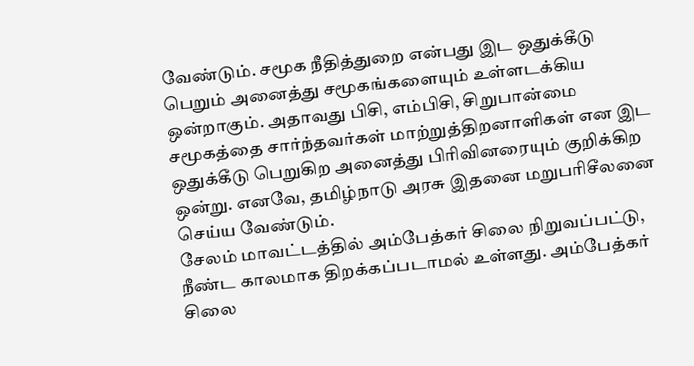வேண்டும். சமூக நீதித்துறை என்பது இட ஒதுக்கீடு பெறும் அனைத்து சமூகங்களையும் உள்ளடக்கிய ஒன்றாகும். அதாவது பிசி, எம்பிசி, சிறுபான்மை சமூகத்தை சார்ந்தவர்கள் மாற்றுத்திறனாளிகள் என இட ஒதுக்கீடு பெறுகிற அனைத்து பிரிவினரையும் குறிக்கிற ஒன்று. எனவே, தமிழ்நாடு அரசு இதனை மறுபரிசீலனை செய்ய வேண்டும்.
சேலம் மாவட்டத்தில் அம்பேத்கர் சிலை நிறுவப்பட்டு, நீண்ட காலமாக திறக்கப்படாமல் உள்ளது. அம்பேத்கர் சிலை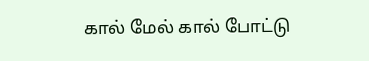கால் மேல் கால் போட்டு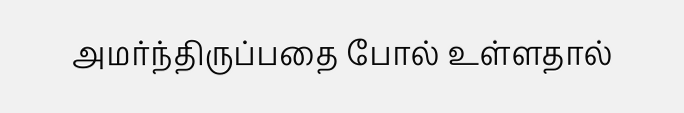அமர்ந்திருப்பதை போல் உள்ளதால்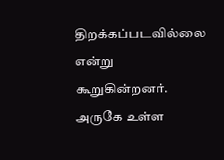திறக்கப்படவில்லை என்று கூறுகின்றனர். அருகே உள்ள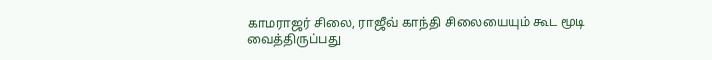காமராஜர் சிலை, ராஜீவ் காந்தி சிலையையும் கூட மூடி வைத்திருப்பது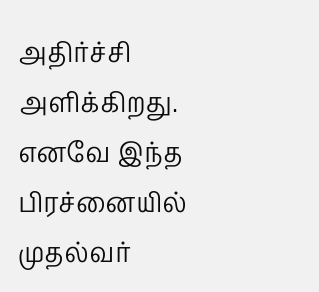அதிர்ச்சி அளிக்கிறது. எனவே இந்த பிரச்னையில் முதல்வர்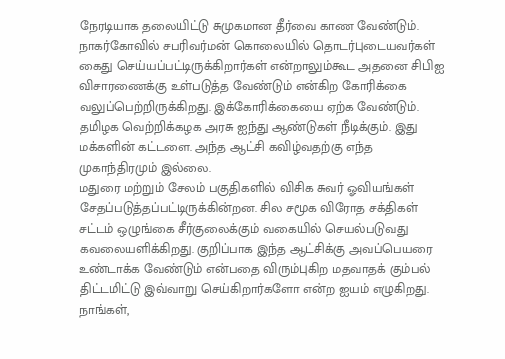நேரடியாக தலையிட்டு சுமுகமான தீர்வை காண வேண்டும்.
நாகர்கோவில் சபரிவர்மன் கொலையில் தொடர்புடையவர்கள் கைது செய்யப்பட்டிருக்கிறார்கள் என்றாலும்கூட அதனை சிபிஐ விசாரணைக்கு உள்படுத்த வேண்டும் என்கிற கோரிக்கை வலுப்பெற்றிருக்கிறது. இக்கோரிக்கையை ஏற்க வேண்டும்.
தமிழக வெற்றிக்கழக அரசு ஐந்து ஆண்டுகள் நீடிக்கும். இது மக்களின் கட்டளை. அந்த ஆட்சி கவிழ்வதற்கு எந்த முகாந்திரமும் இல்லை.
மதுரை மற்றும் சேலம் பகுதிகளில் விசிக சுவர் ஓவியங்கள் சேதப்படுத்தப்பட்டிருக்கின்றன. சில சமூக விரோத சக்திகள் சட்டம் ஒழுங்கை சீர்குலைக்கும் வகையில் செயல்படுவது கவலையளிக்கிறது. குறிப்பாக இந்த ஆட்சிக்கு அவப்பெயரை உண்டாக்க வேண்டும் என்பதை விரும்புகிற மதவாதக் கும்பல் திட்டமிட்டு இவ்வாறு செய்கிறார்களோ என்ற ஐயம் எழுகிறது.
நாங்கள்,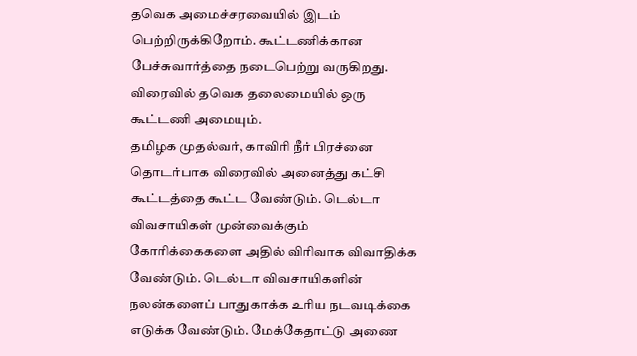தவெக அமைச்சரவையில் இடம் பெற்றிருக்கிறோம். கூட்டணிக்கான பேச்சுவார்த்தை நடைபெற்று வருகிறது. விரைவில் தவெக தலைமையில் ஒரு கூட்டணி அமையும்.
தமிழக முதல்வர், காவிரி நீர் பிரச்னை தொடர்பாக விரைவில் அனைத்து கட்சி கூட்டத்தை கூட்ட வேண்டும். டெல்டா விவசாயிகள் முன்வைக்கும் கோரிக்கைகளை அதில் விரிவாக விவாதிக்க வேண்டும். டெல்டா விவசாயிகளின் நலன்களைப் பாதுகாக்க உரிய நடவடிக்கை எடுக்க வேண்டும். மேக்கேதாட்டு அணை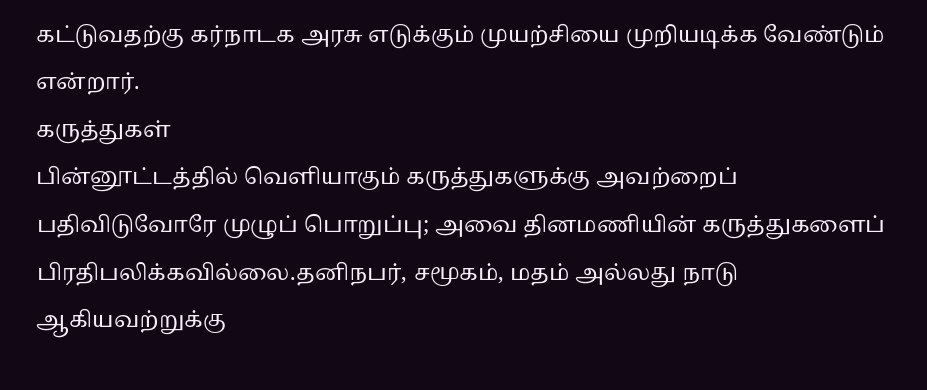கட்டுவதற்கு கர்நாடக அரசு எடுக்கும் முயற்சியை முறியடிக்க வேண்டும் என்றார்.
கருத்துகள்
பின்னூட்டத்தில் வெளியாகும் கருத்துகளுக்கு அவற்றைப் பதிவிடுவோரே முழுப் பொறுப்பு; அவை தினமணியின் கருத்துகளைப் பிரதிபலிக்கவில்லை.தனிநபர், சமூகம், மதம் அல்லது நாடு ஆகியவற்றுக்கு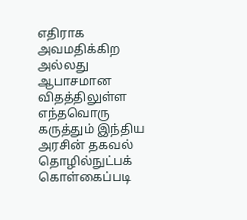எதிராக அவமதிக்கிற அல்லது ஆபாசமான விதத்திலுள்ள எந்தவொரு கருத்தும் இந்திய அரசின் தகவல் தொழில்நுட்பக் கொள்கைப்படி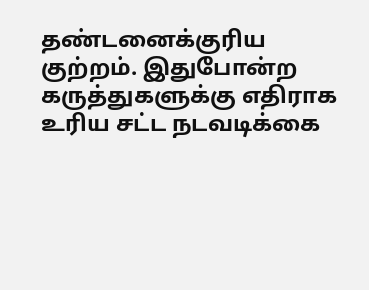தண்டனைக்குரிய குற்றம். இதுபோன்ற கருத்துகளுக்கு எதிராக உரிய சட்ட நடவடிக்கை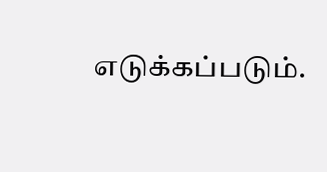எடுக்கப்படும்.